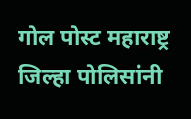गोल पोस्ट महाराष्ट्र जिल्हा पोलिसांनी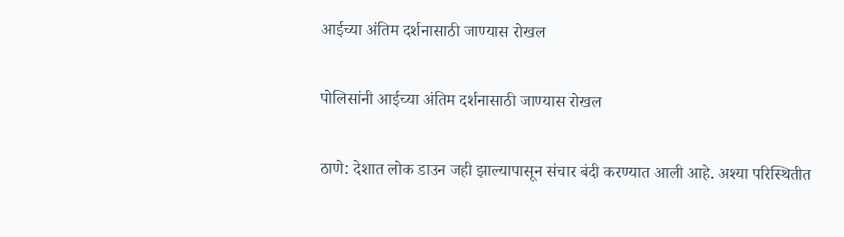आईच्या अंतिम दर्शनासाठी जाण्यास रोखल

पोलिसांनी आईच्या अंतिम दर्शनासाठी जाण्यास रोखल

ठाणे: देशात लोक डाउन जही झाल्यापासून संचार बंदी करण्यात आली आहे. अश्या परिस्थितीत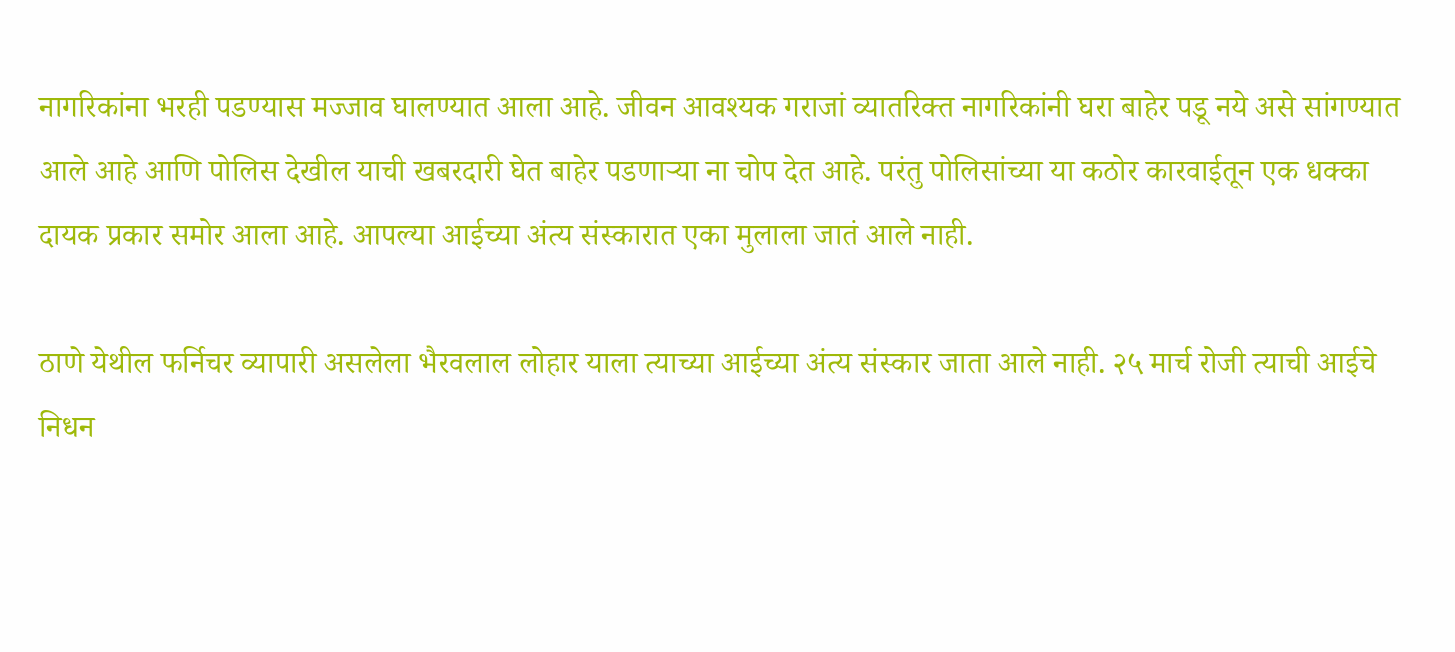नागरिकांना भरही पडण्यास मज्जाव घालण्यात आला आहे. जीवन आवश्यक गराजां व्यातरिक्त नागरिकांनी घरा बाहेर पडू नये असे सांगण्यात आले आहे आणि पोलिस देखील याची खबरदारी घेत बाहेर पडणाऱ्या ना चोप देत आहे. परंतु पोलिसांच्या या कठोर कारवाईतून एक धक्का दायक प्रकार समोर आला आहे. आपल्या आईच्या अंत्य संस्कारात एका मुलाला जातं आले नाही.

ठाणे येथील फर्निचर व्यापारी असलेला भैरवलाल लोहार याला त्याच्या आईच्या अंत्य संस्कार जाता आले नाही. २५ मार्च रोजी त्याची आईचे निधन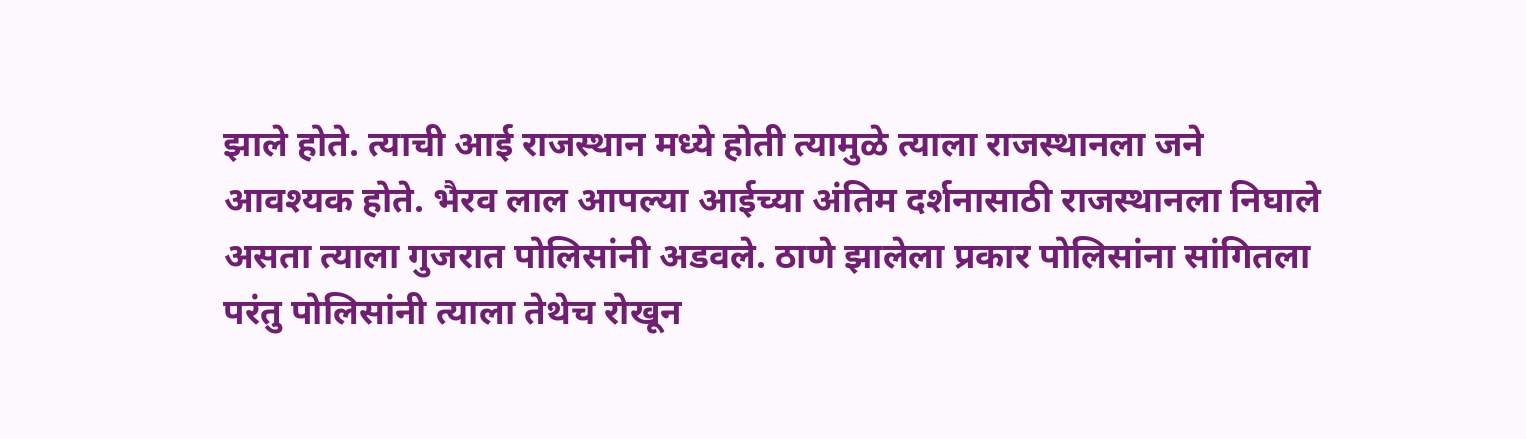झाले होते. त्याची आई राजस्थान मध्ये होती त्यामुळे त्याला राजस्थानला जने आवश्यक होते. भैरव लाल आपल्या आईच्या अंतिम दर्शनासाठी राजस्थानला निघाले असता त्याला गुजरात पोलिसांनी अडवले. ठाणे झालेला प्रकार पोलिसांना सांगितला परंतु पोलिसांनी त्याला तेथेच रोखून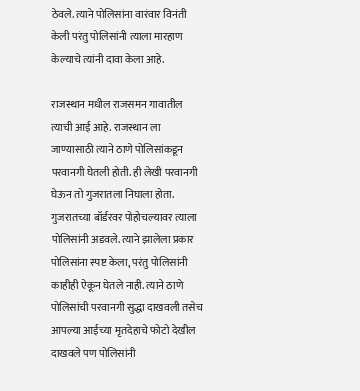ठेवले. त्याने पोलिसांना वारंवार विनंती केली परंतु पोलिसांनी त्याला मारहाण केल्याचे त्यांनी दावा केला आहे.

राजस्थान मधील राजसमन गावातील त्याची आई आहे. राजस्थान ला जाण्यासाठी त्याने ठाणे पोलिसांकडून परवानगी घेतली होती. ही लेखी परवानगी घेऊन तो गुजरातला निघाला होता. गुजरातच्या बॉर्डरवर पोहोचल्यावर त्याला पोलिसांनी अडवले. त्याने झालेला प्रकार पोलिसांना स्पष्ट केला, परंतु पोलिसांनी काहीही ऐकून घेतले नाही. त्याने ठाणे पोलिसांची परवानगी सुद्धा दाखवली तसेच आपल्या आईच्या मृतदेहाचे फोटो देखील दाखवले पण पोलिसांनी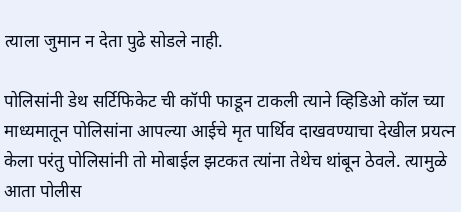त्याला जुमान न देता पुढे सोडले नाही.

पोलिसांनी डेथ सर्टिफिकेट ची कॉपी फाडून टाकली त्याने व्हिडिओ कॉल च्या माध्यमातून पोलिसांना आपल्या आईचे मृत पार्थिव दाखवण्याचा देखील प्रयत्न केला परंतु पोलिसांनी तो मोबाईल झटकत त्यांना तेथेच थांबून ठेवले. त्यामुळे आता पोलीस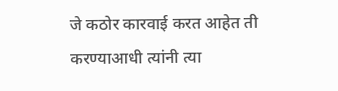जे कठोर कारवाई करत आहेत ती करण्याआधी त्यांनी त्या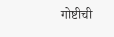गोष्टीची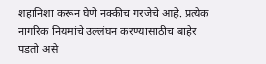शहानिशा करून घेणे नक्कीच गरजेचे आहे. प्रत्येक नागरिक नियमांचे उल्लंघन करण्यासाठीच बाहेर पडतो असे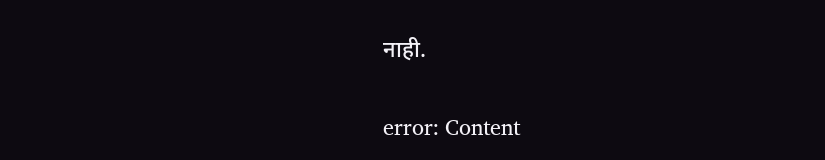नाही.

error: Content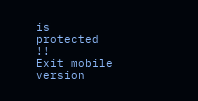is protected !!
Exit mobile version